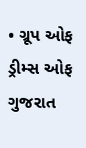• ગ્રૂપ ઓફ ડ્રીમ્સ ઓફ ગુજરાત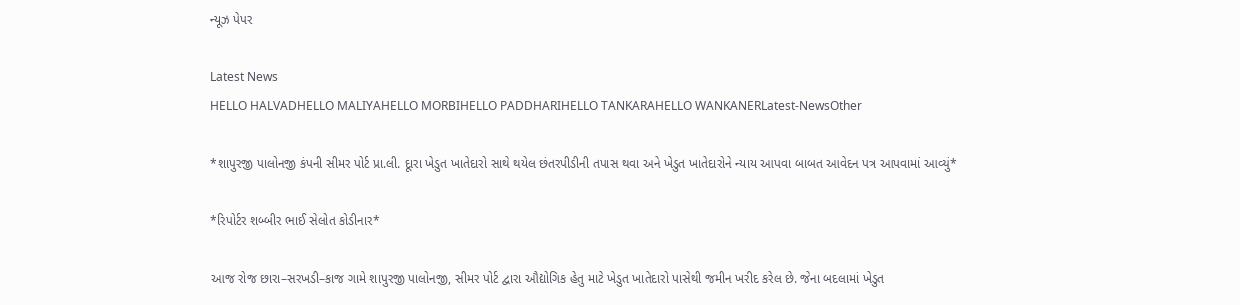ન્યૂઝ પેપર

Latest News
HELLO HALVADHELLO MALIYAHELLO MORBIHELLO PADDHARIHELLO TANKARAHELLO WANKANERLatest-NewsOther

*શાપુરજી પાલોનજી કંપની સીમર પોર્ટ પ્રા.લી. દૂારા ખેડુત ખાતેદારો સાથે થયેલ છંતરપીડીની તપાસ થવા અને ખેડુત ખાતેદારોને ન્યાય આપવા બાબત આવેદન પત્ર આપવામાં આવ્યું*

*રિપોર્ટર શબ્બીર ભાઈ સેલોત કોડીનાર*

આજ રોજ છારા–સરખડી–કાજ ગામે શાપુરજી પાલોનજી, સીમર પોર્ટ દ્વારા ઔદ્યોગિક હેતુ માટે ખેડુત ખાતેદારો પાસેથી જમીન ખરીદ કરેલ છે. જેના બદલામાં ખેડુત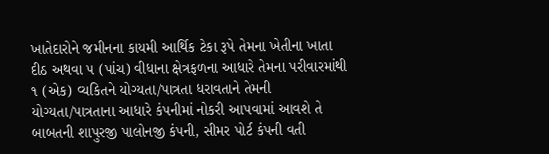ખાતેદારોને જમીનના કાયમી આર્થિક ટેકા રૂપે તેમના ખેતીના ખાતા દીઠ અથવા ૫ (પાંચ) વીધાના ક્ષેત્રફળના આધારે તેમના પરીવારમાંથી ૧ (એક) વ્યકિતને યોગ્યતા/પાત્રતા ધરાવતાને તેમની યોગ્યતા/પાત્રતાના આધારે કંપનીમાં નોકરી આપવામાં આવશે તે બાબતની શાપુરજી પાલોનજી કંપની, સીમર પોર્ટ કંપની વતી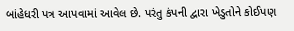બાંહેધરી પત્ર આપવામાં આવેલ છે. પરંતુ કંપની દ્વારા ખેડુતોને કોઈપણ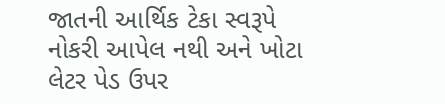જાતની આર્થિક ટેકા સ્વરૂપે નોકરી આપેલ નથી અને ખોટા લેટર પેડ ઉપર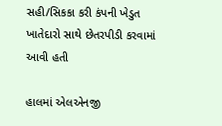સહી/સિકકા કરી કંપની ખેડુત ખાતેદારો સાથે છેતરપીડી કરવામાં આવી હતી

હાલમાં એલએનજી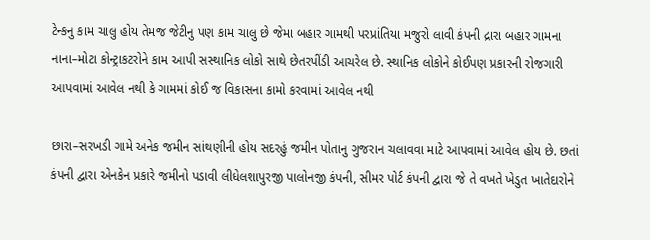ટેન્કનુ કામ ચાલુ હોય તેમજ જેટીનુ પણ કામ ચાલુ છે જેમા બહાર ગામથી પરપ્રાંતિયા મજુરો લાવી કંપની દ્રારા બહાર ગામના નાના–મોટા કોન્ટ્રાકટરોને કામ આપી સસ્થાનિક લોકો સાથે છેતરપીંડી આચરેલ છે. સ્થાનિક લોકોને કોઈપણ પ્રકારની રોજગારી આપવામાં આવેલ નથી કે ગામમાં કોઈ જ વિકાસના કામો કરવામાં આવેલ નથી

છારા–સરખડી ગામે અનેક જમીન સાંથણીની હોય સદરહું જમીન પોતાનુ ગુજરાન ચલાવવા માટે આપવામાં આવેલ હોય છે. છતાં કંપની દ્વારા એનકેન પ્રકારે જમીનો પડાવી લીધેલશાપુરજી પાલોનજી કંપની, સીમર પોર્ટ કંપની દ્વારા જે તે વખતે ખેડુત ખાતેદારોને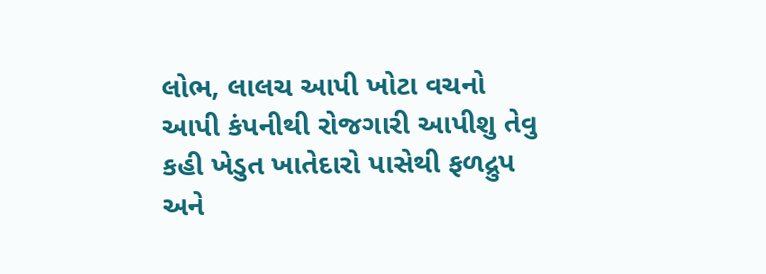લોભ, લાલચ આપી ખોટા વચનો આપી કંપનીથી રોજગારી આપીશુ તેવુ કહી ખેડુત ખાતેદારો પાસેથી ફળદ્રુપ અને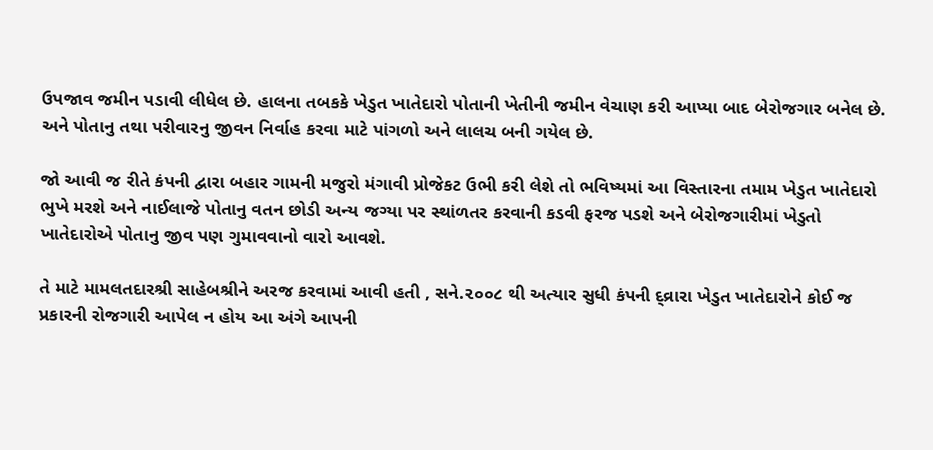ઉપજાવ જમીન પડાવી લીધેલ છે. હાલના તબકકે ખેડુત ખાતેદારો પોતાની ખેતીની જમીન વેચાણ કરી આપ્યા બાદ બેરોજગાર બનેલ છે. અને પોતાનુ તથા પરીવારનુ જીવન નિર્વાહ કરવા માટે પાંગળો અને લાલચ બની ગયેલ છે.

જો આવી જ રીતે કંપની દ્વારા બહાર ગામની મજુરો મંગાવી પ્રોજેકટ ઉભી કરી લેશે તો ભવિષ્યમાં આ વિસ્તારના તમામ ખેડુત ખાતેદારો ભુખે મરશે અને નાઈલાજે પોતાનુ વતન છોડી અન્ય જગ્યા પર સ્થાંળતર કરવાની કડવી ફરજ પડશે અને બેરોજગારીમાં ખેડુતો ખાતેદારોએ પોતાનુ જીવ પણ ગુમાવવાનો વારો આવશે.

તે માટે મામલતદારશ્રી સાહેબશ્રીને અરજ કરવામાં આવી હતી , સને.૨૦૦૮ થી અત્યાર સુધી કંપની દ્વ્રારા ખેડુત ખાતેદારોને કોઈ જ પ્રકારની રોજગારી આપેલ ન હોય આ અંગે આપની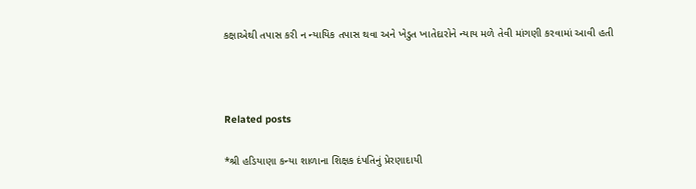કક્ષાએથી તપાસ કરી ન ન્યાયિક તપાસ થવા અને ખેડુત ખાતેદારોને ન્યાય મળે તેવી માંગણી કરવામાં આવી હતી



Related posts

*શ્રી હડિયાણા કન્યા શાળાના શિક્ષક દંપતિનું પ્રેરણાદાયી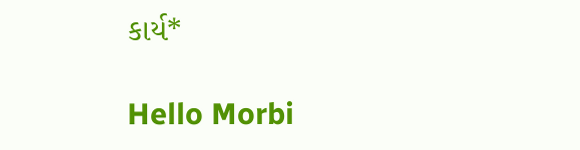કાર્ય*

Hello Morbi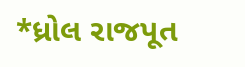*ધ્રોલ રાજપૂત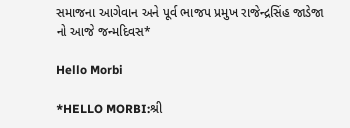સમાજના આગેવાન અને પૂર્વ ભાજપ પ્રમુખ રાજેન્દ્રસિંહ જાડેજા નો આજે જન્મદિવસ*

Hello Morbi

*HELLO MORBI:શ્રી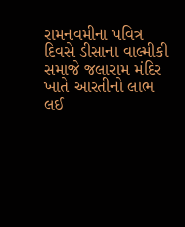રામનવમીના પવિત્ર દિવસે ડીસાના વાલ્મીકી સમાજે જલારામ મંદિર ખાતે આરતીનો લાભ લઈ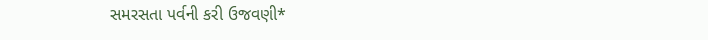સમરસતા પર્વની કરી ઉજવણી*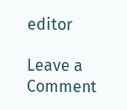editor

Leave a Comment